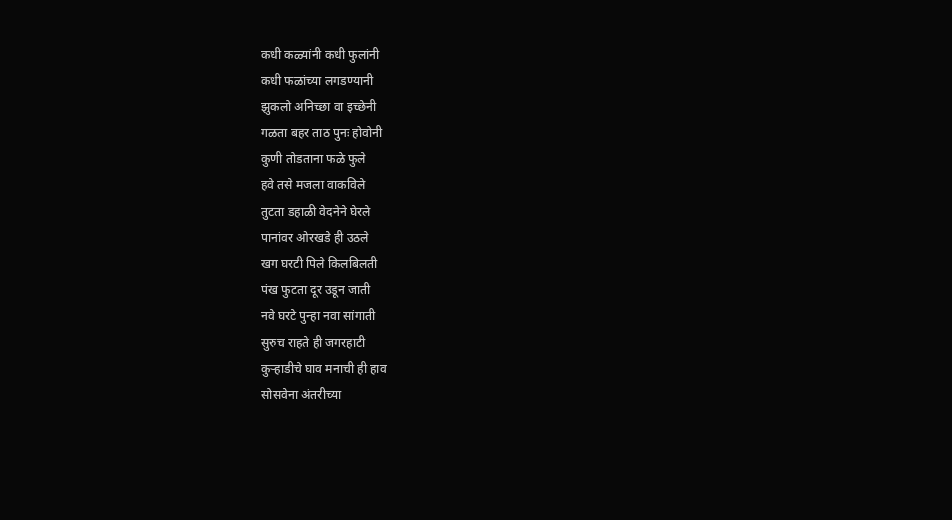कधी कळ्यांनी कधी फुलांनी
कधी फळांच्या लगडण्यानी
झुकलो अनिच्छा वा इच्छेनी
गळता बहर ताठ पुनः होवोनी
कुणी तोडताना फळे फुले
हवे तसे मजला वाकविले
तुटता डहाळी वेदनेने घेरले
पानांवर ओरखडे ही उठले
खग घरटी पिले किलबिलती
पंख फुटता दूर उडून जाती
नवे घरटे पुन्हा नवा सांगाती
सुरुच राहते ही जगरहाटी
कुऱ्हाडीचे घाव मनाची ही हाव
सोसवेना अंतरीच्या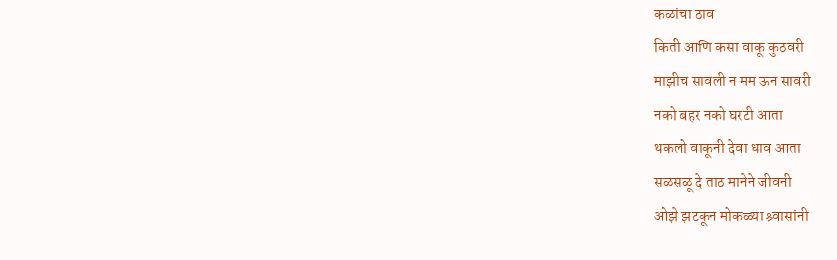कळांचा ठाव
किती आणि कसा वाकू कुठवरी
माझीच सावली न मम ऊन सावरी
नको बहर नको घरटी आता
थकलो वाकूनी देवा धाव आता
सळसळू दे ताठ मानेने जीवनी
ओझे झटकून मोकळ्या श्र्वासांनी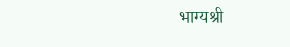भाग्यश्री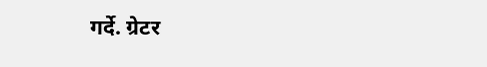गर्दे. ग्रेटर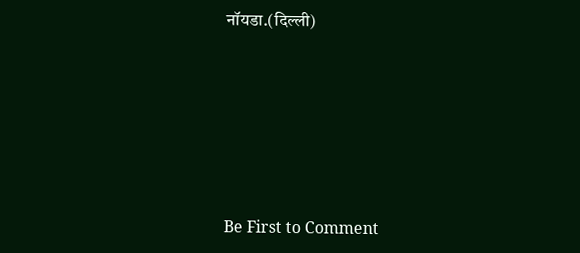नॉयडा.(दिल्ली)






Be First to Comment